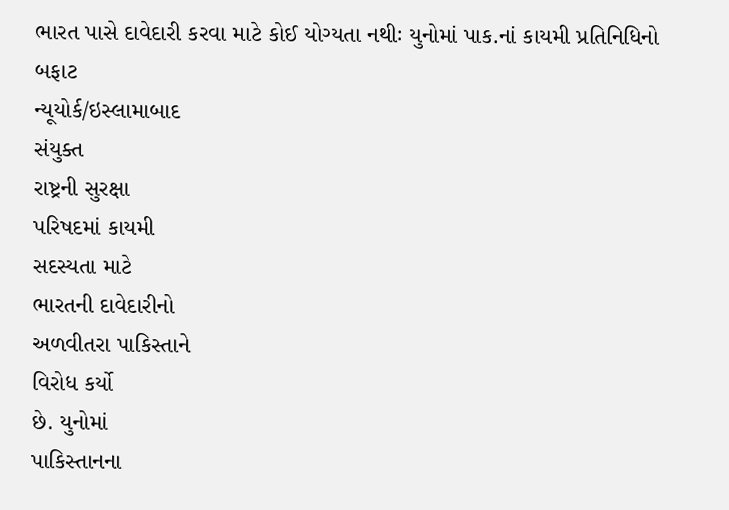ભારત પાસે દાવેદારી કરવા માટે કોઈ યોગ્યતા નથીઃ યુનોમાં પાક.નાં કાયમી પ્રતિનિધિનો બફાટ
ન્યૂયોર્ક/ઇસ્લામાબાદ
સંયુક્ત
રાષ્ટ્રની સુરક્ષા
પરિષદમાં કાયમી
સદસ્યતા માટે
ભારતની દાવેદારીનો
અળવીતરા પાકિસ્તાને
વિરોધ કર્યો
છે. યુનોમાં
પાકિસ્તાનના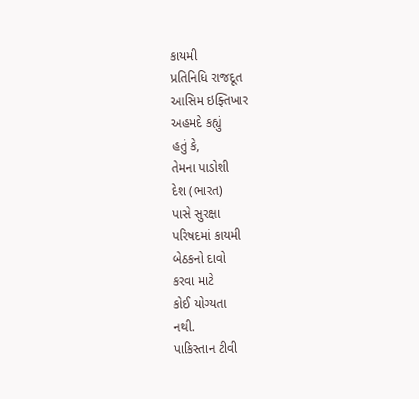કાયમી
પ્રતિનિધિ રાજદૂત
આસિમ ઇફ્તિખાર
અહમદે કહ્યું
હતું કે,
તેમના પાડોશી
દેશ (ભારત)
પાસે સુરક્ષા
પરિષદમાં કાયમી
બેઠકનો દાવો
કરવા માટે
કોઈ યોગ્યતા
નથી.
પાકિસ્તાન ટીવી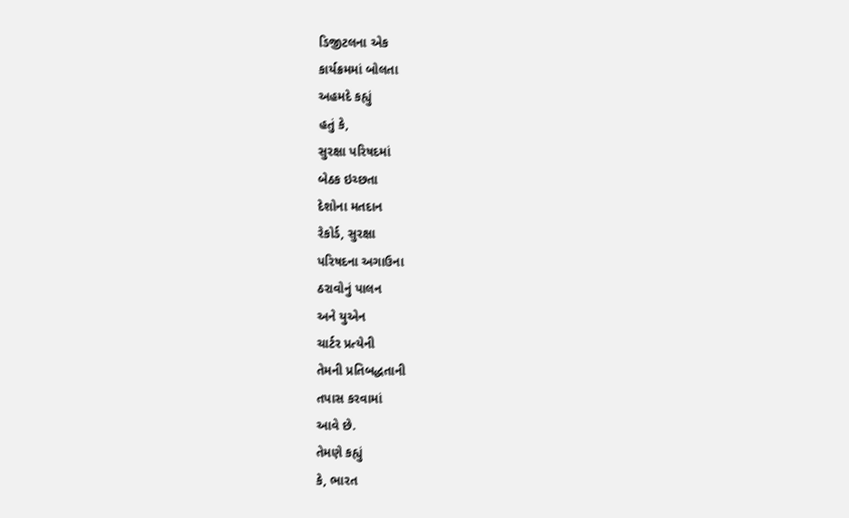ડિજીટલના એક
કાર્યક્રમમાં બોલતા
અહમદે કહ્યું
હતું કે,
સુરક્ષા પરિષદમાં
બેઠક ઇચ્છતા
દેશોના મતદાન
રેકોર્ડ, સુરક્ષા
પરિષદના અગાઉના
ઠરાવોનું પાલન
અને યુએન
ચાર્ટર પ્રત્યેની
તેમની પ્રતિબદ્ધતાની
તપાસ કરવામાં
આવે છે.
તેમણે કહ્યું
કે, ભારત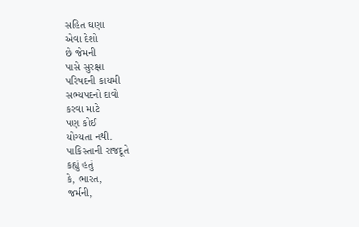સહિત ઘણા
એવા દેશો
છે જેમની
પાસે સુરક્ષા
પરિષદની કાયમી
સભ્યપદનો દાવો
કરવા માટે
પણ કોઈ
યોગ્યતા નથી.
પાકિસ્તાની રાજદૂતે
કહ્યું હતું
કે, ભારત,
જર્મની,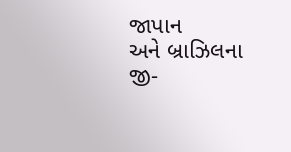જાપાન
અને બ્રાઝિલના
જી-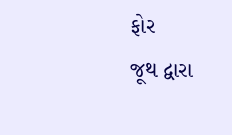ફોર
જૂથ દ્વારા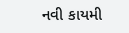નવી કાયમી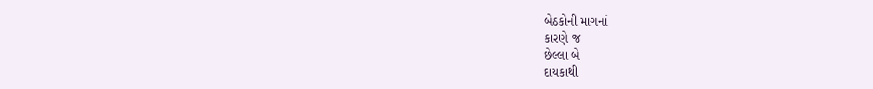બેઠકોની માગનાં
કારણે જ
છેલ્લા બે
દાયકાથી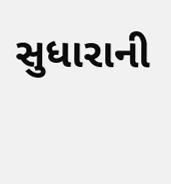સુધારાની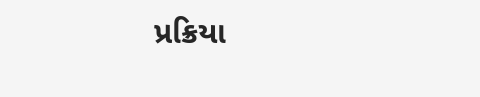પ્રક્રિયા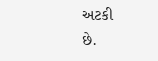અટકી
છે.